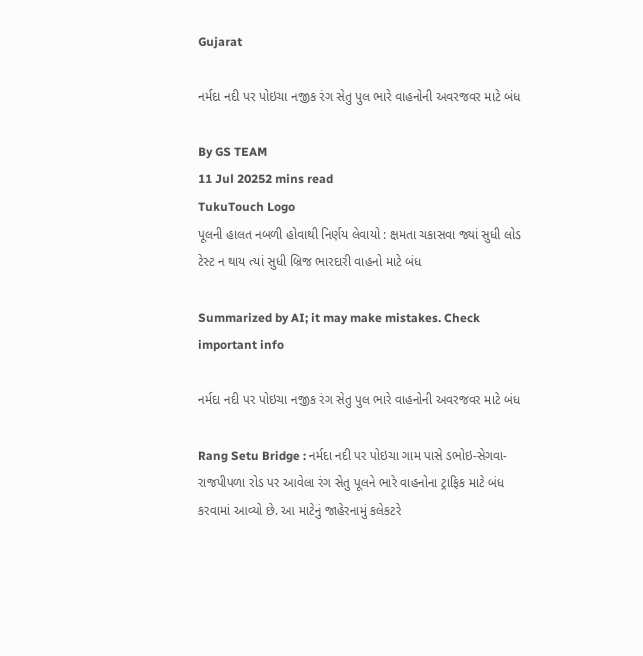Gujarat

નર્મદા નદી પર પોઇચા નજીક રંગ સેતુ પુલ ભારે વાહનોની અવરજવર માટે બંધ

By GS TEAM
11 Jul 20252 mins read
TukuTouch Logo
પૂલની હાલત નબળી હોવાથી નિર્ણય લેવાયો : ક્ષમતા ચકાસવા જ્યાં સુધી લોડ ટેસ્ટ ન થાય ત્યાં સુધી બ્રિજ ભારદારી વાહનો માટે બંધ

Summarized by AI; it may make mistakes. Check important info

નર્મદા નદી પર પોઇચા નજીક રંગ સેતુ પુલ ભારે વાહનોની અવરજવર માટે બંધ

Rang Setu Bridge : નર્મદા નદી પર પોઇચા ગામ પાસે ડભોઇ-સેગવા-રાજપીપળા રોડ પર આવેલા રંગ સેતુ પૂલને ભારે વાહનોના ટ્રાફિક માટે બંધ કરવામાં આવ્યો છે. આ માટેનું જાહેરનામું કલેકટરે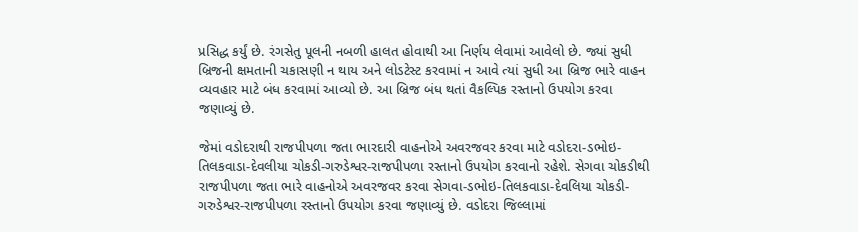પ્રસિદ્ધ કર્યું છે. રંગસેતુ પૂલની નબળી હાલત હોવાથી આ નિર્ણય લેવામાં આવેલો છે. જ્યાં સુધી બ્રિજની ક્ષમતાની ચકાસણી ન થાય અને લોડટેસ્ટ કરવામાં ન આવે ત્યાં સુધી આ બ્રિજ ભારે વાહન વ્યવહાર માટે બંધ કરવામાં આવ્યો છે. આ બ્રિજ બંધ થતાં વૈકલ્પિક રસ્તાનો ઉપયોગ કરવા જણાવ્યું છે.

જેમાં વડોદરાથી રાજપીપળા જતા ભારદારી વાહનોએ અવરજવર કરવા માટે વડોદરા-ડભોઇ-તિલકવાડા-દેવલીયા ચોકડી-ગરુડેશ્વર-રાજપીપળા રસ્તાનો ઉપયોગ કરવાનો રહેશે. સેગવા ચોકડીથી રાજપીપળા જતા ભારે વાહનોએ અવરજવર કરવા સેગવા-ડભોઇ-તિલકવાડા-દેવલિયા ચોકડી-ગરુડેશ્વર-રાજપીપળા રસ્તાનો ઉપયોગ કરવા જણાવ્યું છે. વડોદરા જિલ્લામાં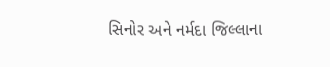સિનોર અને નર્મદા જિલ્લાના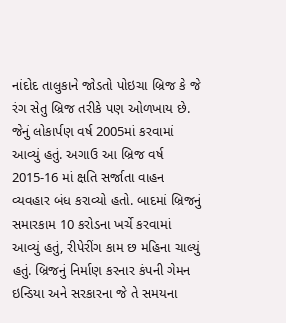નાંદોદ તાલુકાને જોડતો પોઇચા બ્રિજ કે જે રંગ સેતુ બ્રિજ તરીકે પણ ઓળખાય છે. જેનું લોકાર્પણ વર્ષ 2005માં કરવામાં આવ્યું હતું. અગાઉ આ બ્રિજ વર્ષ 2015-16 માં ક્ષતિ સર્જાતા વાહન વ્યવહાર બંધ કરાવ્યો હતો. બાદમાં બ્રિજનું સમારકામ 10 કરોડના ખર્ચે કરવામાં આવ્યું હતું, રીપેરીંગ કામ છ મહિના ચાલ્યું હતું. બ્રિજનું નિર્માણ કરનાર કંપની ગેમન ઇન્ડિયા અને સરકારના જે તે સમયના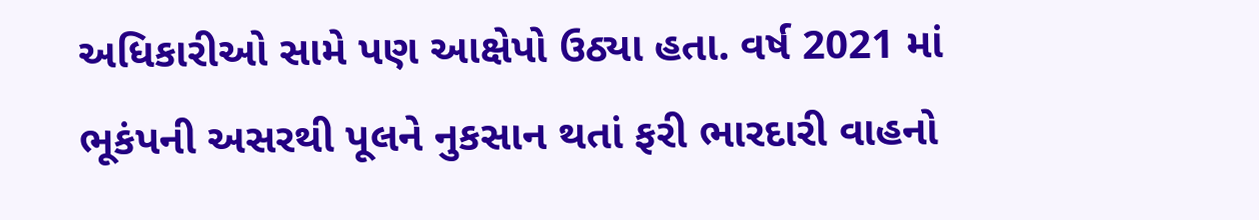અધિકારીઓ સામે પણ આક્ષેપો ઉઠ્યા હતા. વર્ષ 2021 માં ભૂકંપની અસરથી પૂલને નુકસાન થતાં ફરી ભારદારી વાહનો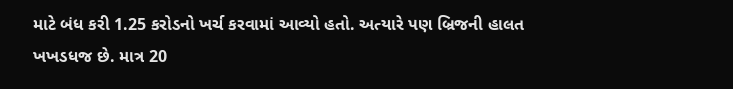માટે બંધ કરી 1.25 કરોડનો ખર્ચ કરવામાં આવ્યો હતો. અત્યારે પણ બ્રિજની હાલત ખખડધજ છે. માત્ર 20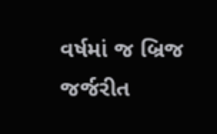વર્ષમાં જ બ્રિજ જર્જરીત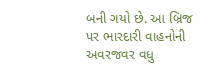બની ગયો છે. આ બ્રિજ પર ભારદારી વાહનોની અવરજવર વધુ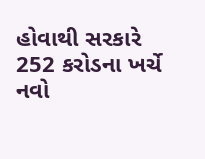હોવાથી સરકારે 252 કરોડના ખર્ચે નવો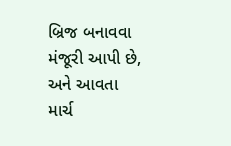બ્રિજ બનાવવા મંજૂરી આપી છે, અને આવતા માર્ચ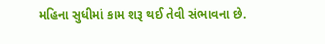મહિના સુધીમાં કામ શરૂ થઈ તેવી સંભાવના છે.